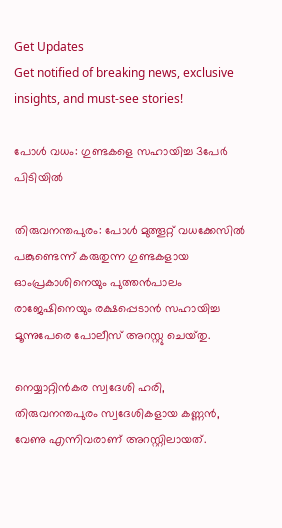Get Updates
Get notified of breaking news, exclusive insights, and must-see stories!

പോള്‍ വധം: ഗുണ്ടകളെ സഹായിച്ച 3പേര്‍ പിടിയില്‍

തിരുവനന്തപുരം: പോള്‍ മുത്തൂറ്റ് വധക്കേസില്‍ പങ്കുണ്ടെന്ന് കരുതുന്ന ഗുണ്ടകളായ ഓംപ്രകാശിനെയും പുത്തന്‍പാലം രാജേഷിനെയും രക്ഷപ്പെടാന്‍ സഹായിച്ച മൂന്നുപേരെ പോലീസ്‌ അറസ്റ്റു ചെയ്‌തു.

നെയ്യാറ്റിന്‍കര സ്വദേശി ഹരി, തിരുവനന്തപുരം സ്വദേശികളായ കണ്ണന്‍, വേണു എന്നിവരാണ്‌ അറസ്റ്റിലായത്‌.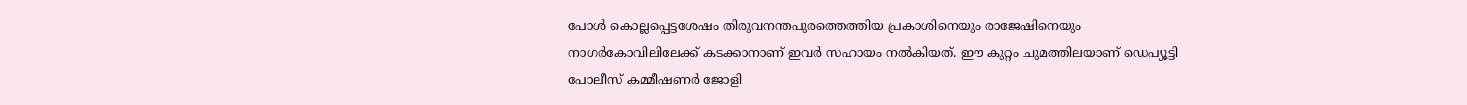പോള്‍ കൊല്ലപ്പെട്ടശേഷം തിരുവനന്തപുരത്തെത്തിയ പ്രകാശിനെയും രാജേഷിനെയും നാഗര്‍കോവിലിലേക്ക്‌ കടക്കാനാണ് ഇവര്‍ സഹായം നല്‍കിയത്. ഈ കുറ്റം ചുമത്തിലയാണ് ഡെപ്യൂട്ടി പോലീസ്‌ കമ്മീഷണര്‍ ജോളി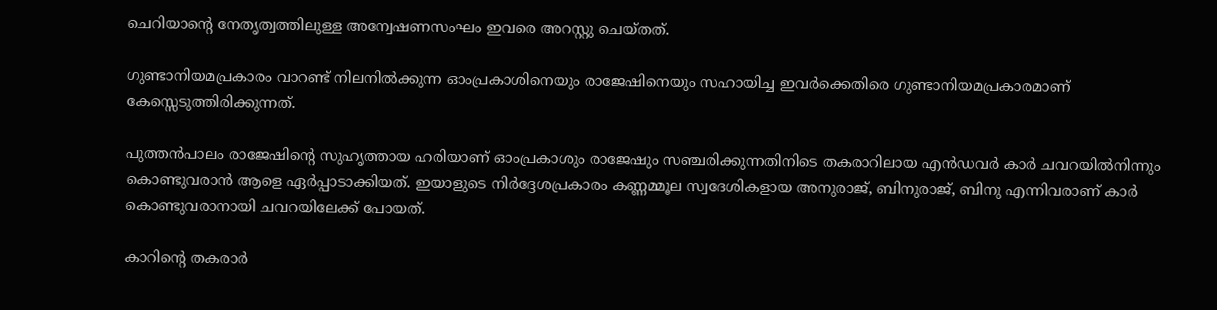ചെറിയാന്റെ നേതൃത്വത്തിലുള്ള അന്വേഷണസംഘം ഇവരെ അറസ്റ്റു ചെയ്‌തത്‌.

ഗുണ്ടാനിയമപ്രകാരം വാറണ്ട്‌ നിലനില്‍ക്കുന്ന ഓംപ്രകാശിനെയും രാജേഷിനെയും സഹായിച്ച ഇവര്‍ക്കെതിരെ ഗുണ്ടാനിയമപ്രകാരമാണ്‌ കേസ്സെടുത്തിരിക്കുന്നത്‌.

പുത്തന്‍പാലം രാജേഷിന്റെ സുഹൃത്തായ ഹരിയാണ്‌ ഓംപ്രകാശും രാജേഷും സഞ്ചരിക്കുന്നതിനിടെ തകരാറിലായ എന്‍ഡവര്‍ കാര്‍ ചവറയില്‍നിന്നും കൊണ്ടുവരാന്‍ ആളെ ഏര്‍പ്പാടാക്കിയത്‌. ഇയാളുടെ നിര്‍ദ്ദേശപ്രകാരം കണ്ണമ്മൂല സ്വദേശികളായ അനുരാജ്‌, ബിനുരാജ്‌, ബിനു എന്നിവരാണ്‌ കാര്‍ കൊണ്ടുവരാനായി ചവറയിലേക്ക്‌ പോയത്‌.

കാറിന്റെ തകരാര്‍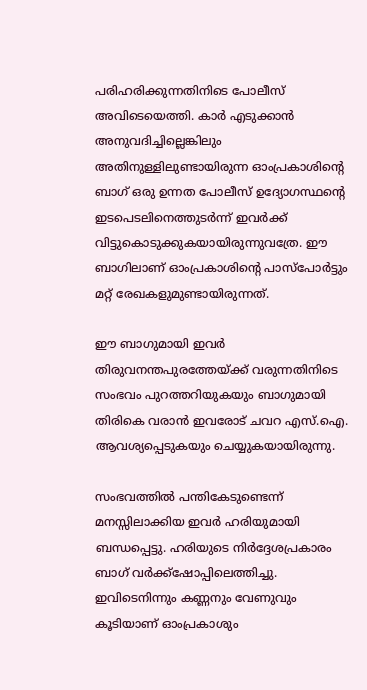പരിഹരിക്കുന്നതിനിടെ പോലീസ്‌ അവിടെയെത്തി. കാര്‍ എടുക്കാന്‍ അനുവദിച്ചില്ലെങ്കിലും അതിനുള്ളിലുണ്ടായിരുന്ന ഓംപ്രകാശിന്റെ ബാഗ്‌ ഒരു ഉന്നത പോലീസ്‌ ഉദ്യോഗസ്ഥന്റെ ഇടപെടലിനെത്തുടര്‍ന്ന്‌ ഇവര്‍ക്ക് വിട്ടുകൊടുക്കുകയായിരുന്നുവത്രേ. ഈ ബാഗിലാണ്‌ ഓംപ്രകാശിന്റെ പാസ്‌പോര്‍ട്ടും മറ്റ്‌ രേഖകളുമുണ്ടായിരുന്നത്‌.

ഈ ബാഗുമായി ഇവര്‍ തിരുവനന്തപുരത്തേയ്ക്ക് വരുന്നതിനിടെ സംഭവം പുറത്തറിയുകയും ബാഗുമായി തിരികെ വരാന്‍ ഇവരോട് ചവറ എസ്‌.ഐ. ആവശ്യപ്പെടുകയും ചെയ്യുകയായിരുന്നു.

സംഭവത്തില്‍ പന്തികേടുണ്ടെന്ന്‌ മനസ്സിലാക്കിയ ഇവര്‍ ഹരിയുമായി ബന്ധപ്പെട്ടു. ഹരിയുടെ നിര്‍ദ്ദേശപ്രകാരം ബാഗ്‌ വര്‍ക്ക്‌ഷോപ്പിലെത്തിച്ചു. ഇവിടെനിന്നും കണ്ണനും വേണുവും കൂടിയാണ്‌ ഓംപ്രകാശും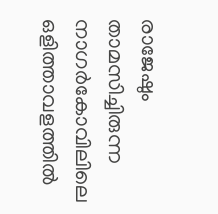രാജേഷും താമസിച്ചിരുന്ന നാഗര്‍കോവിലിലെ ഒളിത്താവളത്തില്‍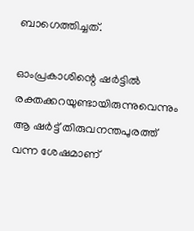ബാഗെത്തിച്ചത്‌.

ഓംപ്രകാശിന്റെ ഷര്‍ട്ടില്‍ രക്തക്കറയുണ്ടായിരുന്നുവെന്നും ആ ഷര്‍ട്ട്‌ തിരുവനന്തപുരത്ത്‌ വന്ന ശേഷമാണ്‌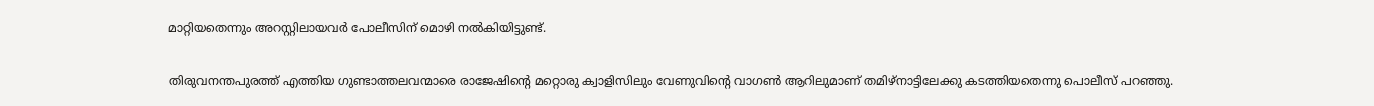മാറ്റിയതെന്നും അറസ്റ്റിലായവര്‍ പോലീസിന്‌ മൊഴി നല്‍കിയിട്ടുണ്ട്.

തിരുവനന്തപുരത്ത് എത്തിയ ഗുണ്ടാത്തലവന്മാരെ രാജേഷിന്റെ മറ്റൊരു ക്വാളിസിലും വേണുവിന്റെ വാഗണ്‍ ആറിലുമാണ് തമിഴ്നാട്ടിലേക്കു കടത്തിയതെന്നു പൊലീസ് പറഞ്ഞു.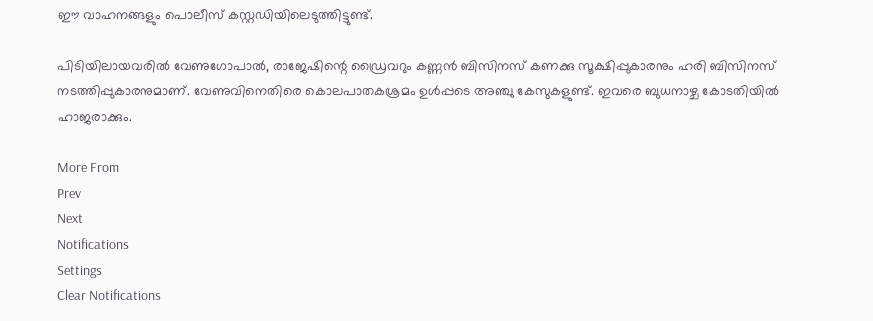ഈ വാഹനങ്ങളും പൊലീസ് കസ്റ്റഡിയിലെടുത്തിട്ടുണ്ട്.

പിടിയിലായവരില്‍ വേണുഗോപാല്‍, രാജേഷിന്റെ ഡ്രൈവറും കണ്ണന്‍ ബിസിനസ് കണക്കു സൂക്ഷിപ്പുകാരനും ഹരി ബിസിനസ് നടത്തിപ്പുകാരനുമാണ്. വേണുവിനെതിരെ കൊലപാതകശ്രമം ഉള്‍പ്പടെ അഞ്ചു കേസുകളുണ്ട്. ഇവരെ ബുധനാഴ്ച കോടതിയില്‍ ഹാജരാക്കും.

More From
Prev
Next
Notifications
Settings
Clear Notifications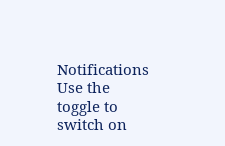Notifications
Use the toggle to switch on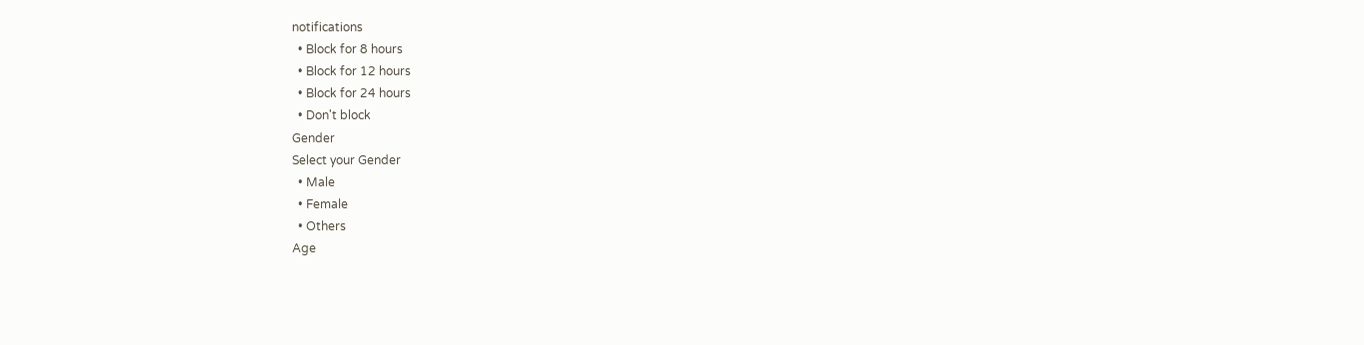notifications
  • Block for 8 hours
  • Block for 12 hours
  • Block for 24 hours
  • Don't block
Gender
Select your Gender
  • Male
  • Female
  • Others
Age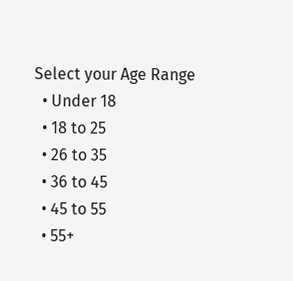Select your Age Range
  • Under 18
  • 18 to 25
  • 26 to 35
  • 36 to 45
  • 45 to 55
  • 55+